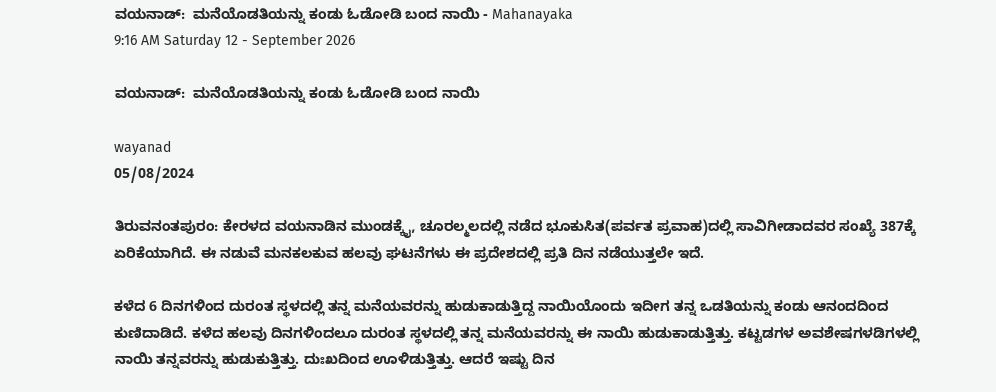ವಯನಾಡ್:  ಮನೆಯೊಡತಿಯನ್ನು ಕಂಡು ಓಡೋಡಿ ಬಂದ ನಾಯಿ - Mahanayaka
9:16 AM Saturday 12 - September 2026

ವಯನಾಡ್:  ಮನೆಯೊಡತಿಯನ್ನು ಕಂಡು ಓಡೋಡಿ ಬಂದ ನಾಯಿ

wayanad
05/08/2024

ತಿರುವನಂತಪುರಂ: ಕೇರಳದ ವಯನಾಡಿನ ಮುಂಡಕ್ಕೈ, ಚೂರಲ್ಮಲದಲ್ಲಿ ನಡೆದ ಭೂಕುಸಿತ(ಪರ್ವತ ಪ್ರವಾಹ)ದಲ್ಲಿ ಸಾವಿಗೀಡಾದವರ ಸಂಖ್ಯೆ 387ಕ್ಕೆ ಏರಿಕೆಯಾಗಿದೆ. ಈ ನಡುವೆ ಮನಕಲಕುವ ಹಲವು ಘಟನೆಗಳು ಈ ಪ್ರದೇಶದಲ್ಲಿ ಪ್ರತಿ ದಿನ ನಡೆಯುತ್ತಲೇ ಇದೆ.

ಕಳೆದ 6 ದಿನಗಳಿಂದ ದುರಂತ ಸ್ಥಳದಲ್ಲಿ ತನ್ನ ಮನೆಯವರನ್ನು ಹುಡುಕಾಡುತ್ತಿದ್ದ ನಾಯಿಯೊಂದು ಇದೀಗ ತನ್ನ ಒಡತಿಯನ್ನು ಕಂಡು ಆನಂದದಿಂದ ಕುಣಿದಾಡಿದೆ. ಕಳೆದ ಹಲವು ದಿನಗಳಿಂದಲೂ ದುರಂತ ಸ್ಥಳದಲ್ಲಿ ತನ್ನ ಮನೆಯವರನ್ನು ಈ ನಾಯಿ ಹುಡುಕಾಡುತ್ತಿತ್ತು. ಕಟ್ಟಡಗಳ ಅವಶೇಷಗಳಡಿಗಳಲ್ಲಿ ನಾಯಿ ತನ್ನವರನ್ನು ಹುಡುಕುತ್ತಿತ್ತು. ದುಃಖದಿಂದ ಊಳಿಡುತ್ತಿತ್ತು. ಆದರೆ ಇಷ್ಟು ದಿನ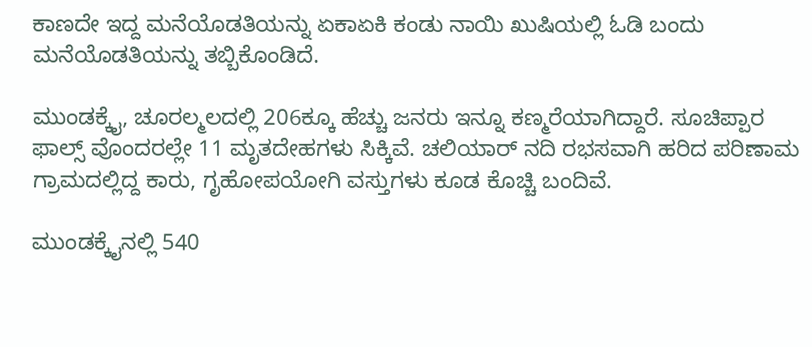ಕಾಣದೇ ಇದ್ದ ಮನೆಯೊಡತಿಯನ್ನು ಏಕಾಏಕಿ ಕಂಡು ನಾಯಿ ಖುಷಿಯಲ್ಲಿ ಓಡಿ ಬಂದು ಮನೆಯೊಡತಿಯನ್ನು ತಬ್ಬಿಕೊಂಡಿದೆ.

ಮುಂಡಕ್ಕೈ, ಚೂರಲ್ಮಲದಲ್ಲಿ 206ಕ್ಕೂ ಹೆಚ್ಚು ಜನರು ಇನ್ನೂ ಕಣ್ಮರೆಯಾಗಿದ್ದಾರೆ. ಸೂಚಿಪ್ಪಾರ ಫಾಲ್ಸ್ ವೊಂದರಲ್ಲೇ 11 ಮೃತದೇಹಗಳು ಸಿಕ್ಕಿವೆ. ಚಲಿಯಾರ್ ನದಿ ರಭಸವಾಗಿ ಹರಿದ ಪರಿಣಾಮ ಗ್ರಾಮದಲ್ಲಿದ್ದ ಕಾರು, ಗೃಹೋಪಯೋಗಿ ವಸ್ತುಗಳು ಕೂಡ ಕೊಚ್ಚಿ ಬಂದಿವೆ.

ಮುಂಡಕ್ಕೈನಲ್ಲಿ 540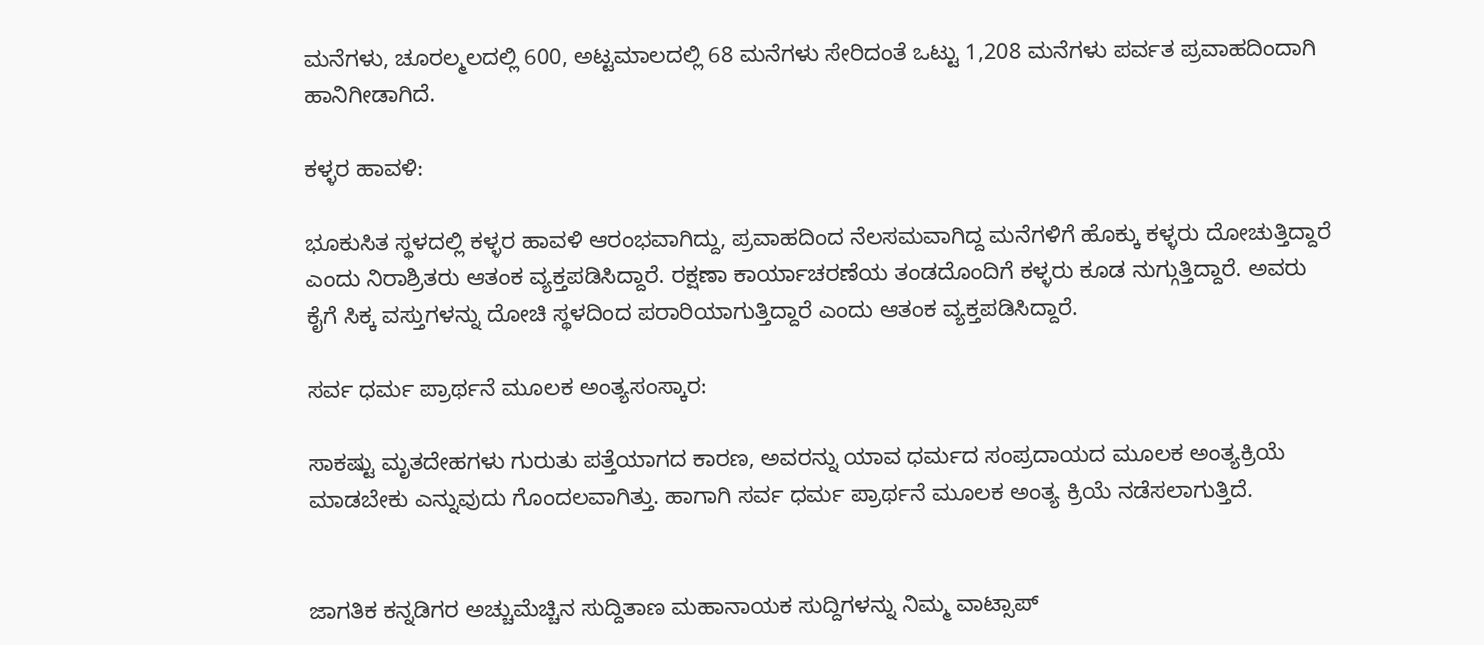ಮನೆಗಳು, ಚೂರಲ್ಮಲದಲ್ಲಿ 600, ಅಟ್ಟಮಾಲದಲ್ಲಿ 68 ಮನೆಗಳು ಸೇರಿದಂತೆ ಒಟ್ಟು 1,208 ಮನೆಗಳು ಪರ್ವತ ಪ್ರವಾಹದಿಂದಾಗಿ ಹಾನಿಗೀಡಾಗಿದೆ.

ಕಳ್ಳರ ಹಾವಳಿ:

ಭೂಕುಸಿತ ಸ್ಥಳದಲ್ಲಿ ಕಳ್ಳರ ಹಾವಳಿ ಆರಂಭವಾಗಿದ್ದು, ಪ್ರವಾಹದಿಂದ ನೆಲಸಮವಾಗಿದ್ದ ಮನೆಗಳಿಗೆ ಹೊಕ್ಕು ಕಳ್ಳರು ದೋಚುತ್ತಿದ್ದಾರೆ ಎಂದು ನಿರಾಶ್ರಿತರು ಆತಂಕ ವ್ಯಕ್ತಪಡಿಸಿದ್ದಾರೆ. ರಕ್ಷಣಾ ಕಾರ್ಯಾಚರಣೆಯ ತಂಡದೊಂದಿಗೆ ಕಳ್ಳರು ಕೂಡ ನುಗ್ಗುತ್ತಿದ್ದಾರೆ. ಅವರು ಕೈಗೆ ಸಿಕ್ಕ ವಸ್ತುಗಳನ್ನು ದೋಚಿ ಸ್ಥಳದಿಂದ ಪರಾರಿಯಾಗುತ್ತಿದ್ದಾರೆ ಎಂದು ಆತಂಕ ವ್ಯಕ್ತಪಡಿಸಿದ್ದಾರೆ.

ಸರ್ವ ಧರ್ಮ ಪ್ರಾರ್ಥನೆ ಮೂಲಕ ಅಂತ್ಯಸಂಸ್ಕಾರ:

ಸಾಕಷ್ಟು ಮೃತದೇಹಗಳು ಗುರುತು ಪತ್ತೆಯಾಗದ ಕಾರಣ, ಅವರನ್ನು ಯಾವ ಧರ್ಮದ ಸಂಪ್ರದಾಯದ ಮೂಲಕ ಅಂತ್ಯಕ್ರಿಯೆ ಮಾಡಬೇಕು ಎನ್ನುವುದು ಗೊಂದಲವಾಗಿತ್ತು. ಹಾಗಾಗಿ ಸರ್ವ ಧರ್ಮ ಪ್ರಾರ್ಥನೆ ಮೂಲಕ ಅಂತ್ಯ ಕ್ರಿಯೆ ನಡೆಸಲಾಗುತ್ತಿದೆ.


ಜಾಗತಿಕ ಕನ್ನಡಿಗರ ಅಚ್ಚುಮೆಚ್ಚಿನ ಸುದ್ದಿತಾಣ ಮಹಾನಾಯಕ ಸುದ್ದಿಗಳನ್ನು ನಿಮ್ಮ ವಾಟ್ಸಾಪ್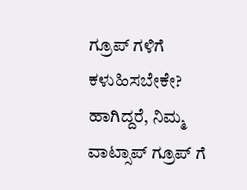ಗ್ರೂಪ್ ಗಳಿಗೆ ಕಳುಹಿಸಬೇಕೇ? ಹಾಗಿದ್ದರೆ, ನಿಮ್ಮ ವಾಟ್ಸಾಪ್ ಗ್ರೂಪ್ ಗೆ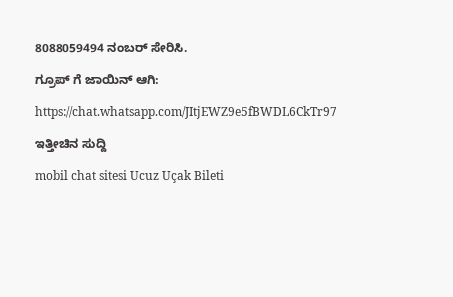8088059494 ನಂಬರ್ ಸೇರಿಸಿ.

ಗ್ರೂಪ್ ಗೆ ಜಾಯಿನ್ ಆಗಿ:

https://chat.whatsapp.com/JItjEWZ9e5fBWDL6CkTr97

ಇತ್ತೀಚಿನ ಸುದ್ದಿ

mobil chat sitesi Ucuz Uçak Bileti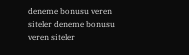deneme bonusu veren siteler deneme bonusu veren siteler